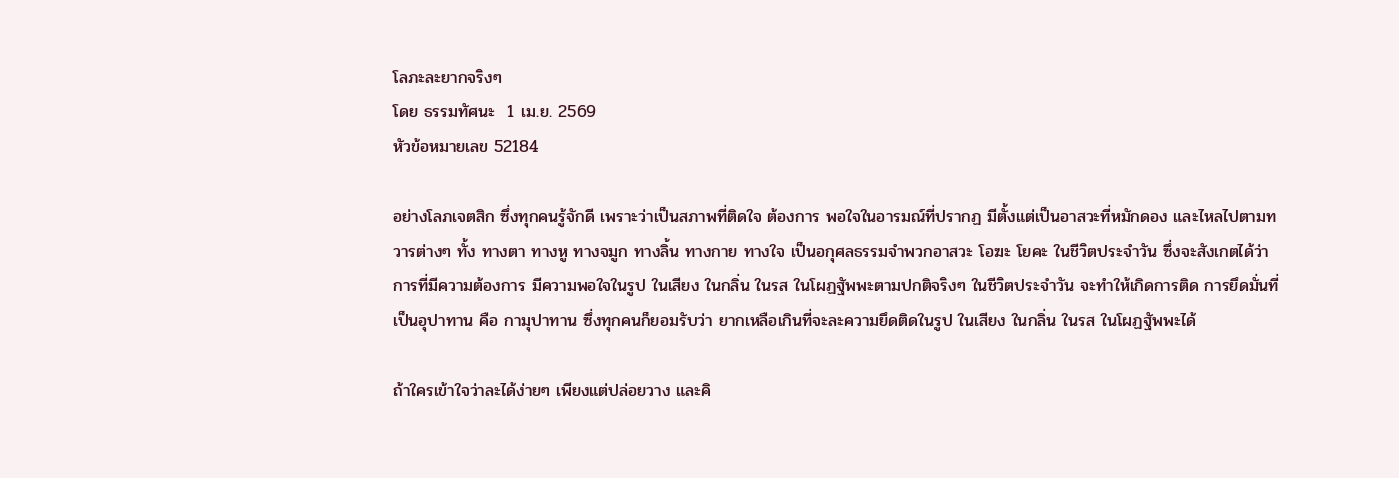โลภะละยากจริงๆ
โดย ธรรมทัศนะ  1 เม.ย. 2569
หัวข้อหมายเลข 52184

อย่างโลภเจตสิก ซึ่งทุกคนรู้จักดี เพราะว่าเป็นสภาพที่ติดใจ ต้องการ พอใจในอารมณ์ที่ปรากฏ มีตั้งแต่เป็นอาสวะที่หมักดอง และไหลไปตามทวารต่างๆ ทั้ง ทางตา ทางหู ทางจมูก ทางลิ้น ทางกาย ทางใจ เป็นอกุศลธรรมจำพวกอาสวะ โอฆะ โยคะ ในชีวิตประจำวัน ซึ่งจะสังเกตได้ว่าการที่มีความต้องการ มีความพอใจในรูป ในเสียง ในกลิ่น ในรส ในโผฏฐัพพะตามปกติจริงๆ ในชีวิตประจำวัน จะทำให้เกิดการติด การยึดมั่นที่เป็นอุปาทาน คือ กามุปาทาน ซึ่งทุกคนก็ยอมรับว่า ยากเหลือเกินที่จะละความยึดติดในรูป ในเสียง ในกลิ่น ในรส ในโผฏฐัพพะได้

ถ้าใครเข้าใจว่าละได้ง่ายๆ เพียงแต่ปล่อยวาง และคิ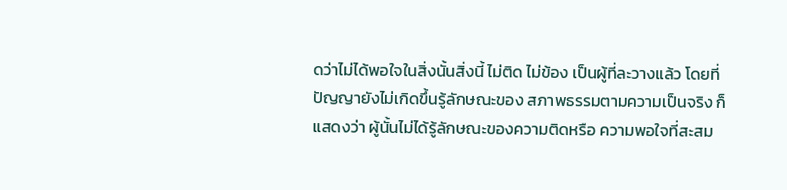ดว่าไม่ได้พอใจในสิ่งนั้นสิ่งนี้ ไม่ติด ไม่ข้อง เป็นผู้ที่ละวางแล้ว โดยที่ปัญญายังไม่เกิดขึ้นรู้ลักษณะของ สภาพธรรมตามความเป็นจริง ก็แสดงว่า ผู้นั้นไม่ได้รู้ลักษณะของความติดหรือ ความพอใจที่สะสม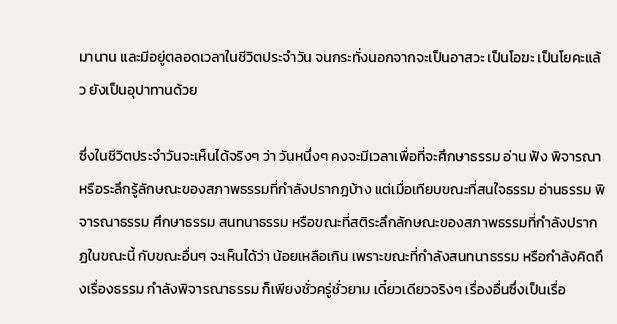มานาน และมีอยู่ตลอดเวลาในชีวิตประจำวัน จนกระทั่งนอกจากจะเป็นอาสวะ เป็นโอฆะ เป็นโยคะแล้ว ยังเป็นอุปาทานด้วย

ซึ่งในชีวิตประจำวันจะเห็นได้จริงๆ ว่า วันหนึ่งๆ คงจะมีเวลาเพื่อที่จะศึกษาธรรม อ่าน ฟัง พิจารณา หรือระลึกรู้ลักษณะของสภาพธรรมที่กำลังปรากฏบ้าง แต่เมื่อเทียบขณะที่สนใจธรรม อ่านธรรม พิจารณาธรรม ศึกษาธรรม สนทนาธรรม หรือขณะที่สติระลึกลักษณะของสภาพธรรมที่กำลังปรากฏในขณะนี้ กับขณะอื่นๆ จะเห็นได้ว่า น้อยเหลือเกิน เพราะขณะที่กำลังสนทนาธรรม หรือกำลังคิดถึงเรื่องธรรม กำลังพิจารณาธรรม ก็เพียงชั่วครู่ชั่วยาม เดี๋ยวเดียวจริงๆ เรื่องอื่นซึ่งเป็นเรื่อ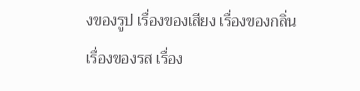งของรูป เรื่องของเสียง เรื่องของกลิ่น เรื่องของรส เรื่อง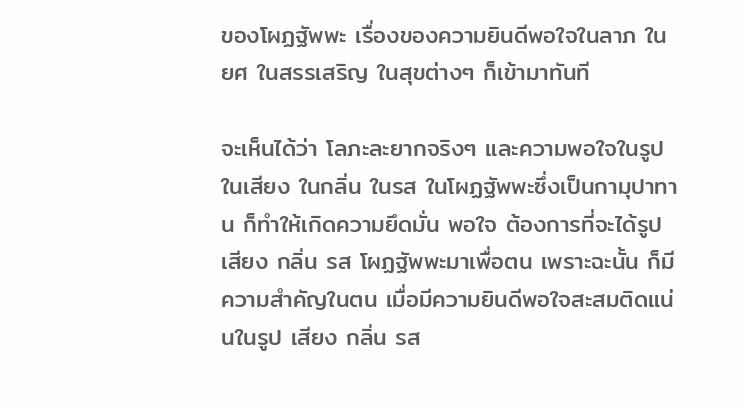ของโผฏฐัพพะ เรื่องของความยินดีพอใจในลาภ ในยศ ในสรรเสริญ ในสุขต่างๆ ก็เข้ามาทันที

จะเห็นได้ว่า โลภะละยากจริงๆ และความพอใจในรูป ในเสียง ในกลิ่น ในรส ในโผฏฐัพพะซึ่งเป็นกามุปาทาน ก็ทำให้เกิดความยึดมั่น พอใจ ต้องการที่จะได้รูป เสียง กลิ่น รส โผฏฐัพพะมาเพื่อตน เพราะฉะนั้น ก็มีความสำคัญในตน เมื่อมีความยินดีพอใจสะสมติดแน่นในรูป เสียง กลิ่น รส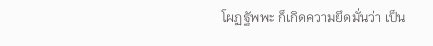โผฏฐัพพะ ก็เกิดความยึดมั่นว่า เป็น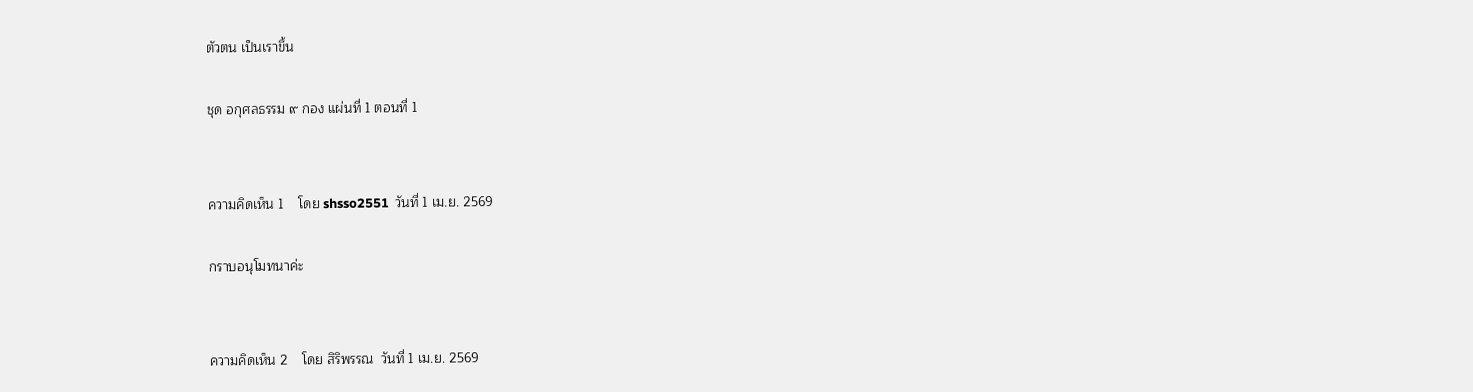ตัวตน เป็นเราขึ้น

ชุด อกุศลธรรม ๙ กอง แผ่นที่ 1 ตอนที่ 1


ความคิดเห็น 1    โดย shsso2551  วันที่ 1 เม.ย. 2569

กราบอนุโมทนาค่ะ


ความคิดเห็น 2    โดย สิริพรรณ  วันที่ 1 เม.ย. 2569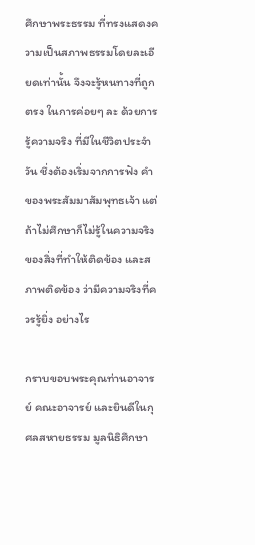ศึกษาพระธรรม ที่ทรงแสดงความเป็นสภาพธรรมโดยละเอียดเท่านั้น จึงจะรู้หนทางที่ถูก ตรง ในการค่อยๆ ละ ด้วยการรู้ความจริง ที่มีในชีวิตประจำวัน ชึ่งต้องเริ่มจากการฟัง คำของพระสัมมาสัมพุทธเจ้า แต่ถ้าไม่ศึกษาก็ไม่รู้ในความจริงของสิ่งที่ทำให้ติดข้อง และสภาพติดข้อง ว่ามีความจริงที่ควรรู้ยิ่ง อย่างไร

กราบขอบพระคุณท่านอาจารย์ คณะอาจารย์ และยินดีในกุศลสหายธรรม มูลนิธิศึกษา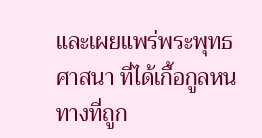และเผยแพร่พระพุทธศาสนา ที่ได้เกื้อกูลหนทางที่ถูก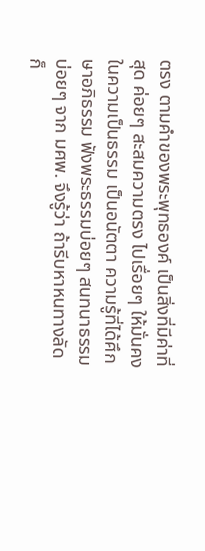ตรง ตามคำของพระพุทธองค์ เป็นสิ่งที่มีค่าที่สุด ค่อยๆ สะสมความตรง ไปเรื่อยๆ ให้มั่นคงในความเป็นธรรม เป็นอนัตตา ความรู้ที่ได้ศึกษาอภิธรรม ฟังพระธรรมบ่อยๆ สนทนาธรรมบ่อยๆ จาก มศพ. จึงรู้ว่า ถ้ารีบหาหนทางลัด ก็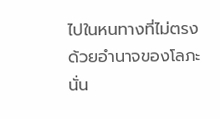ไปในหนทางที่ไม่ตรง ด้วยอำนาจของโลภะนั่น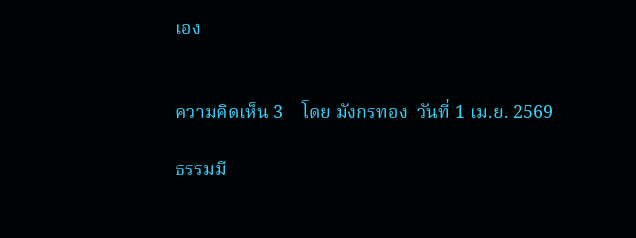เอง


ความคิดเห็น 3    โดย มังกรทอง  วันที่ 1 เม.ย. 2569

ธรรมมี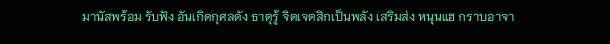มานัสพร้อม รับฟัง อันเกิดกุศลดัง ธาตุรู้ จิตเจตสิกเป็นพลัง เสริมส่ง หนุนแฮ กราบอาจา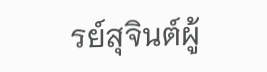รย์สุจินต์ผู้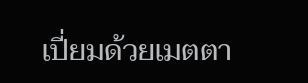เปี่ยมด้วยเมตตา